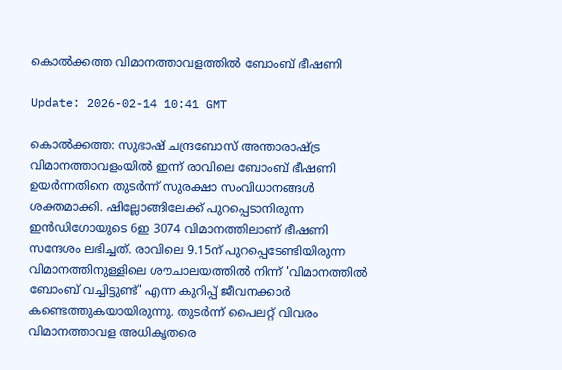കൊല്‍ക്കത്ത വിമാനത്താവളത്തില്‍ ബോംബ് ഭീഷണി

Update: 2026-02-14 10:41 GMT

കൊല്‍ക്കത്ത: സുഭാഷ് ചന്ദ്രബോസ് അന്താരാഷ്ട്ര വിമാനത്താവളംയില്‍ ഇന്ന് രാവിലെ ബോംബ് ഭീഷണി ഉയര്‍ന്നതിനെ തുടര്‍ന്ന് സുരക്ഷാ സംവിധാനങ്ങള്‍ ശക്തമാക്കി. ഷില്ലോങ്ങിലേക്ക് പുറപ്പെടാനിരുന്ന ഇന്‍ഡിഗോയുടെ 6ഇ 3074 വിമാനത്തിലാണ് ഭീഷണി സന്ദേശം ലഭിച്ചത്. രാവിലെ 9.15ന് പുറപ്പെടേണ്ടിയിരുന്ന വിമാനത്തിനുള്ളിലെ ശൗചാലയത്തില്‍ നിന്ന് 'വിമാനത്തില്‍ ബോംബ് വച്ചിട്ടുണ്ട്' എന്ന കുറിപ്പ് ജീവനക്കാര്‍ കണ്ടെത്തുകയായിരുന്നു. തുടര്‍ന്ന് പൈലറ്റ് വിവരം വിമാനത്താവള അധികൃതരെ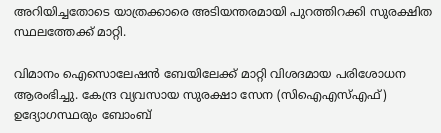അറിയിച്ചതോടെ യാത്രക്കാരെ അടിയന്തരമായി പുറത്തിറക്കി സുരക്ഷിത സ്ഥലത്തേക്ക് മാറ്റി.

വിമാനം ഐസൊലേഷന്‍ ബേയിലേക്ക് മാറ്റി വിശദമായ പരിശോധന ആരംഭിച്ചു. കേന്ദ്ര വ്യവസായ സുരക്ഷാ സേന (സിഐഎസ്എഫ്) ഉദ്യോഗസ്ഥരും ബോംബ്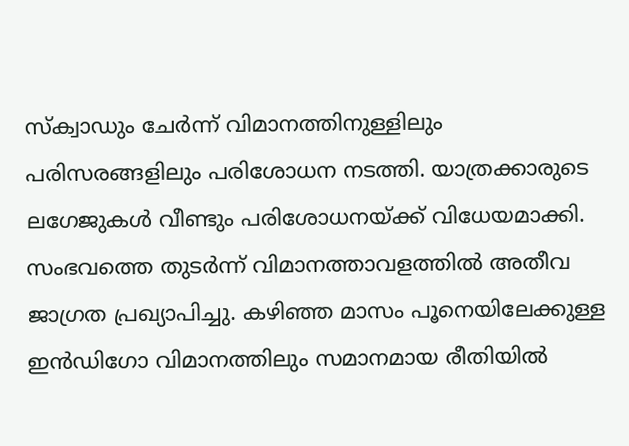സ്‌ക്വാഡും ചേര്‍ന്ന് വിമാനത്തിനുള്ളിലും പരിസരങ്ങളിലും പരിശോധന നടത്തി. യാത്രക്കാരുടെ ലഗേജുകള്‍ വീണ്ടും പരിശോധനയ്ക്ക് വിധേയമാക്കി. സംഭവത്തെ തുടര്‍ന്ന് വിമാനത്താവളത്തില്‍ അതീവ ജാഗ്രത പ്രഖ്യാപിച്ചു. കഴിഞ്ഞ മാസം പൂനെയിലേക്കുള്ള ഇന്‍ഡിഗോ വിമാനത്തിലും സമാനമായ രീതിയില്‍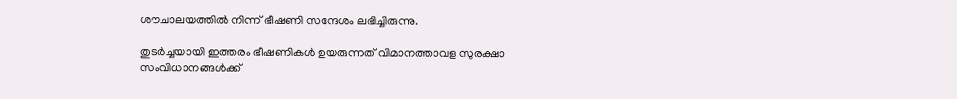ശൗചാലയത്തില്‍ നിന്ന് ഭീഷണി സന്ദേശം ലഭിച്ചിരുന്നു.

തുടര്‍ച്ചയായി ഇത്തരം ഭീഷണികള്‍ ഉയരുന്നത് വിമാനത്താവള സുരക്ഷാ സംവിധാനങ്ങള്‍ക്ക്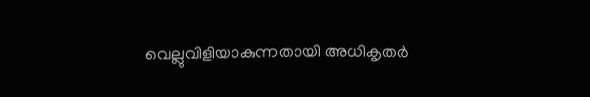വെല്ലുവിളിയാകുന്നതായി അധികൃതര്‍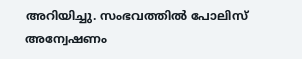അറിയിച്ചു. സംഭവത്തില്‍ പോലിസ് അന്വേഷണം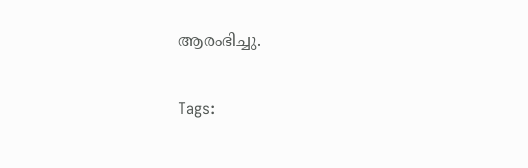ആരംഭിച്ചു.

Tags: